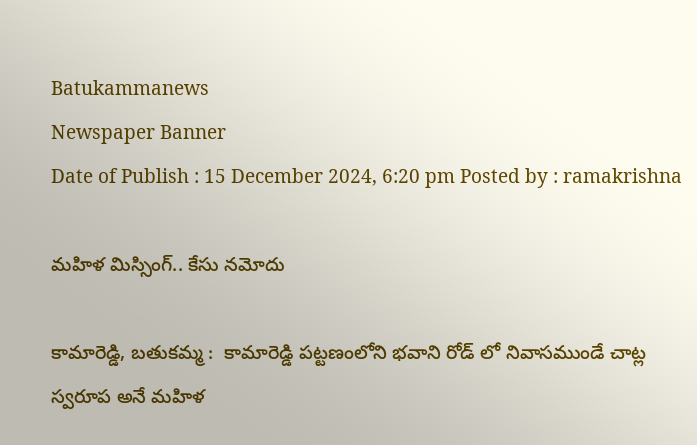Batukammanews
Newspaper Banner
Date of Publish : 15 December 2024, 6:20 pm Posted by : ramakrishna

మహిళ మిస్సింగ్.. కేసు నమోదు

కామారెడ్డి, బతుకమ్మ :  కామారెడ్డి పట్టణంలోని భవాని రోడ్ లో నివాసముండే చాట్ల స్వరూప అనే మహిళ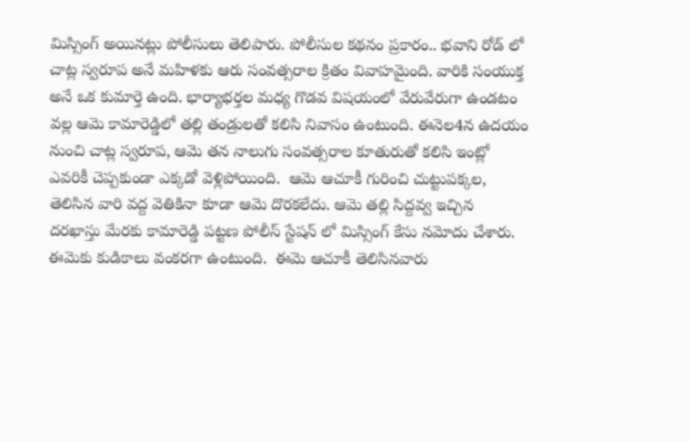మిస్సింగ్ అయినట్లు పోలీసులు తెలిపారు. పోలీసుల కథనం ప్రకారం.. భవాని రోడ్ లో చాట్ల స్వరూప అనే మహిళకు ఆరు సంవత్సరాల క్రితం వివాహమైంది. వారికి సంయుక్త అనే ఒక కుమార్తె ఉంది. భార్యాభర్తల మధ్య గొడవ విషయంలో వేరువేరుగా ఉండటం వల్ల ఆమె కామారెడ్డిలో తల్లి తండ్రులతో కలిసి నివాసం ఉంటుంది. ఈనెల4న ఉదయం నుంచి చాట్ల స్వరూప, ఆమె తన నాలుగు సంవత్సరాల కూతురుతో కలిసి ఇంట్లో ఎవరికీ చెప్పకుండా ఎక్కడో వెళ్లిపోయింది.  ఆమె ఆచూకీ గురించి చుట్టుపక్కల, తెలిసిన వారి వద్ద వెతికినా కూడా ఆమె దొరకలేదు. ఆమె తల్లి సిద్దవ్వ ఇచ్చిన దరఖాస్తు మేరకు కామారెడ్డి పట్టణ పోలీస్ స్టేషన్ లో మిస్సింగ్ కేసు నమోదు చేశారు. ఈమెకు కుడికాలు వంకరగా ఉంటుంది.  ఈమె ఆచూకీ తెలిసినవారు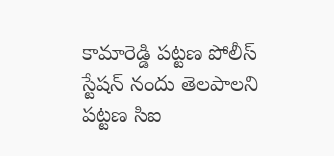కామారెడ్డి పట్టణ పోలీస్ స్టేషన్ నందు తెలపాలని పట్టణ సిఐ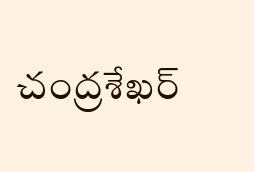చంద్రశేఖర్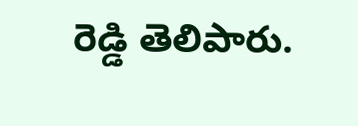రెడ్డి తెలిపారు.